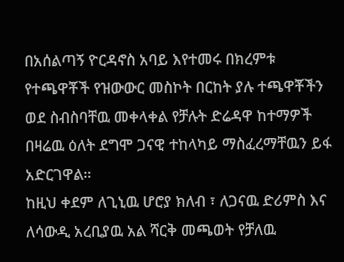በአሰልጣኝ ዮርዳኖስ አባይ እየተመሩ በክረምቱ የተጫዋቾች የዝውውር መስኮት በርከት ያሉ ተጫዋቾችን ወደ ስብስባቸዉ መቀላቀል የቻሉት ድሬዳዋ ከተማዎች በዛሬዉ ዕለት ደግሞ ጋናዊ ተከላካይ ማስፈረማቸዉን ይፋ አድርገዋል።
ከዚህ ቀደም ለጊኒዉ ሆሮያ ክለብ ፣ ለጋናዉ ድሪምስ እና ለሳውዲ አረቢያዉ አል ሻርቅ መጫወት የቻለዉ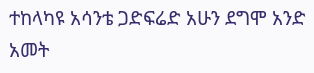ተከላካዩ አሳንቴ ጋድፍሬድ አሁን ደግሞ አንድ አመት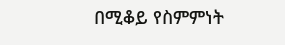በሚቆይ የስምምነት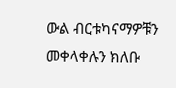ውል ብርቱካናማዎቹን መቀላቀሉን ክለቡ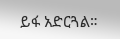ይፋ አድርጓል።